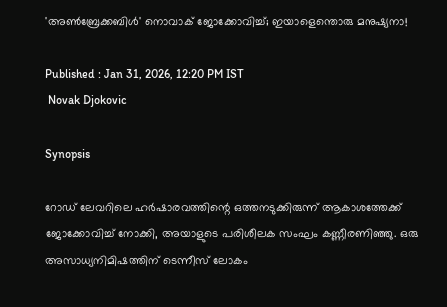'അണ്‍ബ്രേക്കബിള്‍' നൊവാക് ജോക്കോവിച്ച്; ഇയാളെന്തൊരു മനുഷ്യനാ!

Published : Jan 31, 2026, 12:20 PM IST
 Novak Djokovic

Synopsis

റോഡ് ലേവറിലെ ഹർഷാരവത്തിന്റെ ഒത്തനടുക്കിരുന്ന് ആകാശത്തേക്ക് ജോക്കോവിച്ച് നോക്കി, അയാളുടെ പരിശീലക സംഘം കണ്ണീരണിഞ്ഞു. ഒരു അസാധ്യനിമിഷത്തിന് ടെന്നീസ് ലോകം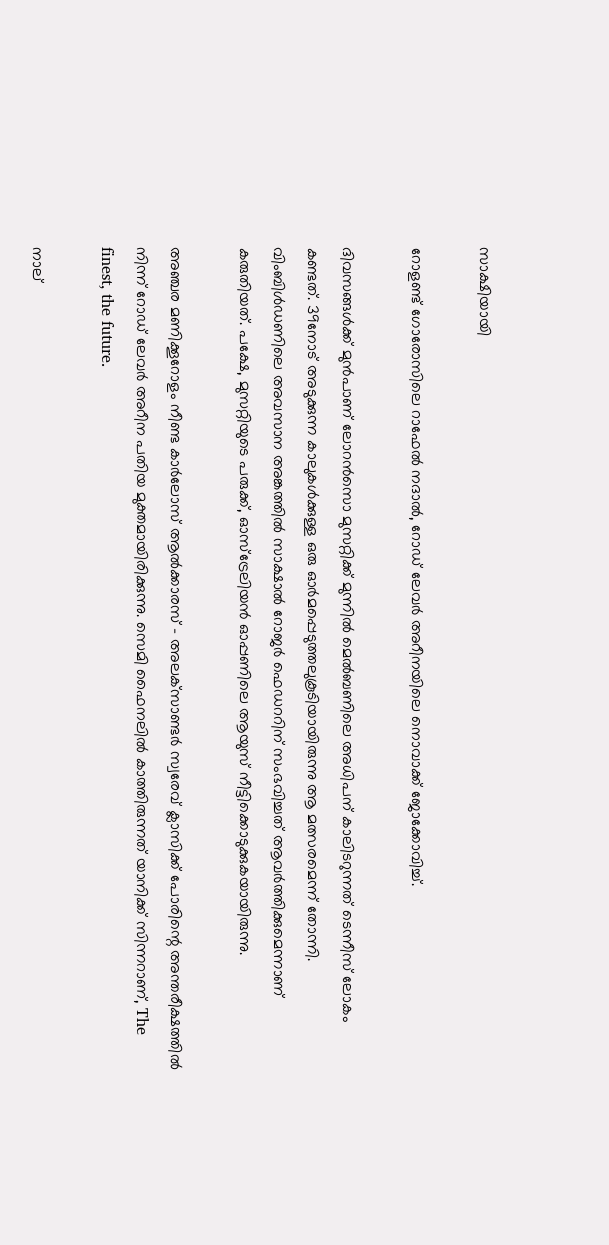സാക്ഷിയായി

റോളണ്ട് ഗോരോസിലെ റാഫേല്‍ നദാല്‍, റോഡ് ലേവര്‍ അറീനയിലെ നൊവാക്ക് ജോക്കോവിച്ച്.

ദിവസങ്ങള്‍ക്ക് മുൻപാണ് ലോറൻസൊ മുസറ്റിക്ക് മുന്നില്‍ മെല്‍ബണിലെ അധിപന് കാലിടറുന്നത് ടെന്നീസ് ലോകം കണ്ടത്. 39നോട് അടുക്കുന്ന കാലുകള്‍ക്കുള്ള ഒരു ഓർമപ്പെടുത്തലുകൂടിയായിരുന്നു ആ മത്സരമെന്ന് തോന്നി. വിംബിള്‍ഡണിലെ അവസാന അങ്കത്തില്‍ സാക്ഷാല്‍ റോജർ ഫെഡററിന് സംഭവിച്ചത് ആവര്‍ത്തിക്കുമെന്നാണ് കരുതിയത്. പക്ഷേ, മുസറ്റിയുടെ പരുക്ക്, ഓസ്ട്രേലിയൻ ഓപ്പണിലെ ആയുസ് നീട്ടിക്കൊടുക്കുകയായിരുന്നു.

അഞ്ചര മണിക്കൂറോളം നീണ്ട കാര്‍ലോസ് ആല്‍ക്കാരസ് - അലക്‌സാണ്ടർ സ്വരേവ് ക്ലാസിക്ക് പോരിന്റെ അന്തരീക്ഷത്തില്‍ നിന്ന് റോഡ് ലേവര്‍ അറീന പതിയ മുക്തമായിരിക്കുന്നു. സെമി ഫൈനലില്‍ കാത്തിരുന്നത് യാനിക്ക് സിന്നറാണ്, The finest, the future.

നാല്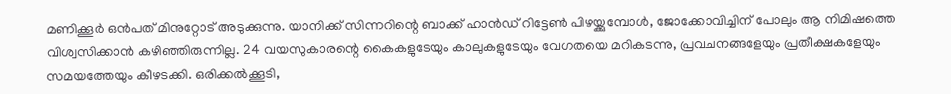മണിക്കൂര്‍ ഒൻപത് മിനുറ്റോട് അടുക്കുന്നു. യാനിക്ക് സിന്നറിന്റെ ബാക്ക് ഹാൻഡ് റിട്ടേണ്‍ പിഴയ്ക്കുമ്പോള്‍, ജോക്കോവിച്ചിന് പോലും ആ നിമിഷത്തെ വിശ്വസിക്കാൻ കഴിഞ്ഞിരുന്നില്ല. 24 വയസുകാരന്റെ കൈകളുടേയും കാലുകളുടേയും വേഗതയെ മറികടന്നു, പ്രവചനങ്ങളേയും പ്രതീക്ഷകളേയും സമയത്തേയും കീഴടക്കി. ഒരിക്കല്‍ക്കൂടി,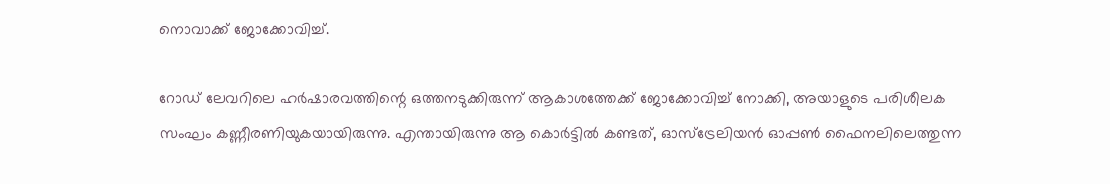നൊവാക്ക് ജോക്കോവിച്ച്.

റോഡ് ലേവറിലെ ഹർഷാരവത്തിന്റെ ഒത്തനടുക്കിരുന്ന് ആകാശത്തേക്ക് ജോക്കോവിച്ച് നോക്കി, അയാളുടെ പരിശീലക സംഘം കണ്ണീരണിയുകയായിരുന്നു. എന്തായിരുന്നു ആ കൊർട്ടില്‍ കണ്ടത്, ഓസ്ട്രേലിയൻ ഓപ്പണ്‍ ഫൈനലിലെത്തുന്ന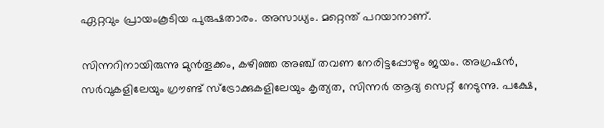ഏറ്റവും പ്രായംകൂടിയ പുരുഷതാരം. അസാധ്യം. മറ്റെന്ത് പറയാനാണ്.

സിന്നറിനായിരുന്നു മുൻതൂക്കം, കഴിഞ്ഞ അഞ്ച് തവണ നേരിട്ടപ്പോഴും ജയം. അഗ്രഷൻ, സർവുകളിലേയും ഗ്രൗണ്ട് സ്ട്രോക്കുകളിലേയും കൃത്യത, സിന്നര്‍ ആദ്യ സെറ്റ് നേടുന്നു. പക്ഷേ,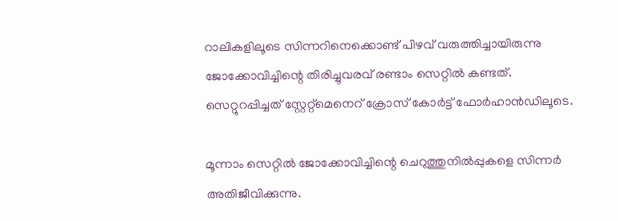റാലികളിലൂടെ സിന്നറിനെക്കൊണ്ട് പിഴവ് വരുത്തിച്ചായിരുന്നു ജോക്കോവിച്ചിന്റെ തിരിച്ചുവരവ് രണ്ടാം സെറ്റില്‍ കണ്ടത്. സെറ്റുറപ്പിച്ചത് സ്റ്റേറ്റ്മെനെറ് ക്രോസ് കോര്‍ട്ട് ഫോര്‍ഹാൻഡിലൂടെ.

മൂന്നാം സെറ്റില്‍ ജോക്കോവിച്ചിന്റെ ചെറുത്തുനില്‍പ്പുകളെ സിന്നര്‍ അതിജീവിക്കുന്നു.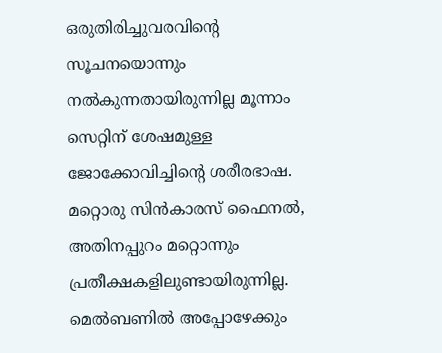ഒരുതിരിച്ചുവരവിന്റെ സൂചനയൊന്നും നല്‍കുന്നതായിരുന്നില്ല മൂന്നാം സെറ്റിന് ശേഷമുള്ള ജോക്കോവിച്ചിന്റെ ശരീരഭാഷ. മറ്റൊരു സിൻകാരസ് ഫൈനല്‍, അതിനപ്പുറം മറ്റൊന്നും പ്രതീക്ഷകളിലുണ്ടായിരുന്നില്ല. മെല്‍ബണില്‍ അപ്പോഴേക്കും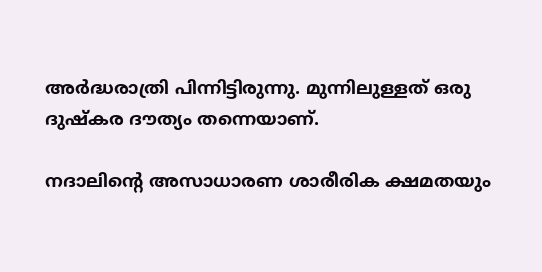അര്‍ദ്ധരാത്രി പിന്നിട്ടിരുന്നു. മുന്നിലുള്ളത് ഒരു ദുഷ്കര ദൗത്യം തന്നെയാണ്.

നദാലിന്റെ അസാധാരണ ശാരീരിക ക്ഷമതയും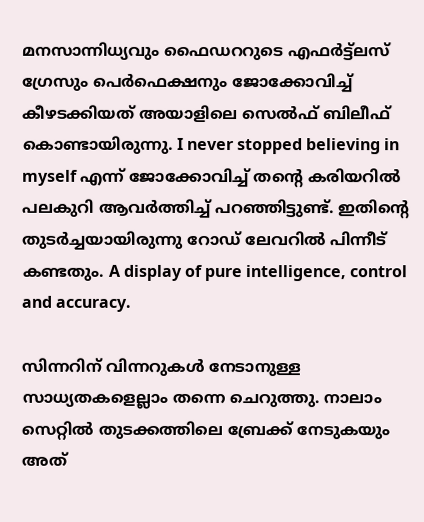മനസാന്നിധ്യവും ഫൈഡററുടെ എഫര്‍ട്ട്ലസ് ഗ്രേസും പെര്‍ഫെക്ഷനും ജോക്കോവിച്ച് കീഴടക്കിയത് അയാളിലെ സെല്‍ഫ് ബിലീഫ് കൊണ്ടായിരുന്നു. I never stopped believing in myself എന്ന് ജോക്കോവിച്ച് തന്റെ കരിയറില്‍ പലകുറി ആവര്‍ത്തിച്ച് പറഞ്ഞിട്ടുണ്ട്. ഇതിന്റെ തുട‍ര്‍ച്ചയായിരുന്നു റോഡ് ലേവറില്‍ പിന്നീട് കണ്ടതും. A display of pure intelligence, control and accuracy.

സിന്നറിന് വിന്നറുകള്‍ നേടാനുള്ള സാധ്യതകളെല്ലാം തന്നെ ചെറുത്തു. നാലാം സെറ്റില്‍ തുടക്കത്തിലെ ബ്രേക്ക് നേടുകയും അത്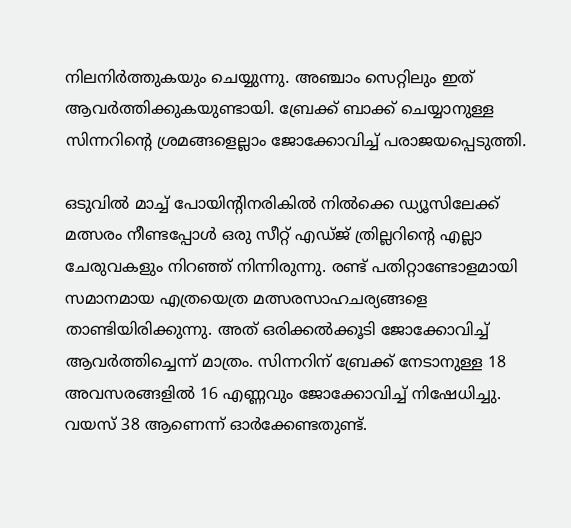നിലനിര്‍ത്തുകയും ചെയ്യുന്നു. അഞ്ചാം സെറ്റിലും ഇത് ആവര്‍ത്തിക്കുകയുണ്ടായി. ബ്രേക്ക് ബാക്ക് ചെയ്യാനുള്ള സിന്നറിന്റെ ശ്രമങ്ങളെല്ലാം ജോക്കോവിച്ച് പരാജയപ്പെടുത്തി.

ഒടുവില്‍ മാച്ച് പോയിന്റിനരികില്‍ നില്‍ക്കെ ഡ്യൂസിലേക്ക് മത്സരം നീണ്ടപ്പോള്‍ ഒരു സീറ്റ് എഡ്‌ജ് ത്രില്ലറിന്റെ എല്ലാ ചേരുവകളും നിറഞ്ഞ് നിന്നിരുന്നു. രണ്ട് പതിറ്റാണ്ടോളമായി സമാനമായ എത്രയെത്ര മത്സരസാഹചര്യങ്ങളെ താണ്ടിയിരിക്കുന്നു. അത് ഒരിക്കല്‍ക്കൂടി ജോക്കോവിച്ച് ആവര്‍ത്തിച്ചെന്ന് മാത്രം. സിന്നറിന് ബ്രേക്ക് നേടാനുള്ള 18 അവസരങ്ങളില്‍ 16 എണ്ണവും ജോക്കോവിച്ച് നിഷേധിച്ചു. വയസ് 38 ആണെന്ന് ഓർക്കേണ്ടതുണ്ട്.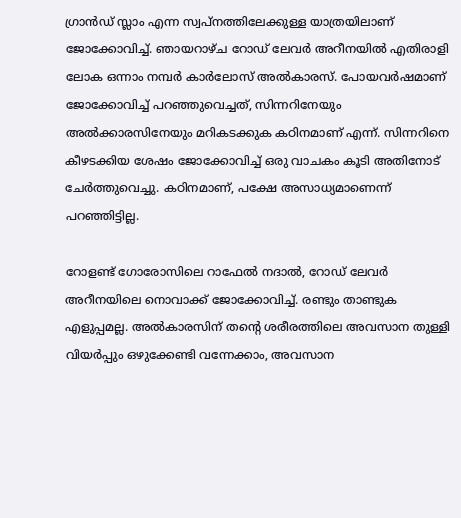ഗ്രാൻഡ് സ്ലാം എന്ന സ്വപ്നത്തിലേക്കുള്ള യാത്രയിലാണ് ജോക്കോവിച്ച്. ഞായറാഴ്ച റോഡ് ലേവര്‍ അറീനയില്‍ എതിരാളി ലോക ഒന്നാം നമ്പര്‍ കാര്‍ലോസ് അല്‍കാരസ്. പോയവർഷമാണ് ജോക്കോവിച്ച് പറഞ്ഞുവെച്ചത്, സിന്നറിനേയും അല്‍ക്കാരസിനേയും മറികടക്കുക കഠിനമാണ് എന്ന്. സിന്നറിനെ കീഴടക്കിയ ശേഷം ജോക്കോവിച്ച് ഒരു വാചകം കൂടി അതിനോട് ചേര്‍ത്തുവെച്ചു. കഠിനമാണ്, പക്ഷേ അസാധ്യമാണെന്ന് പറഞ്ഞിട്ടില്ല.

റോളണ്ട് ഗോരോസിലെ റാഫേല്‍ നദാല്‍, റോഡ് ലേവര്‍ അറീനയിലെ നൊവാക്ക് ജോക്കോവിച്ച്. രണ്ടും താണ്ടുക എളുപ്പമല്ല. അല്‍കാരസിന് തന്റെ ശരീരത്തിലെ അവസാന തുള്ളി വിയര്‍പ്പും ഒഴുക്കേണ്ടി വന്നേക്കാം, അവസാന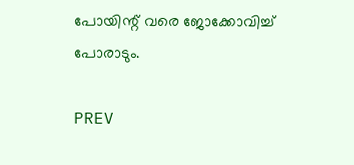പോയിന്റ് വരെ ജോക്കോവിച്ച് പോരാടും.

PREV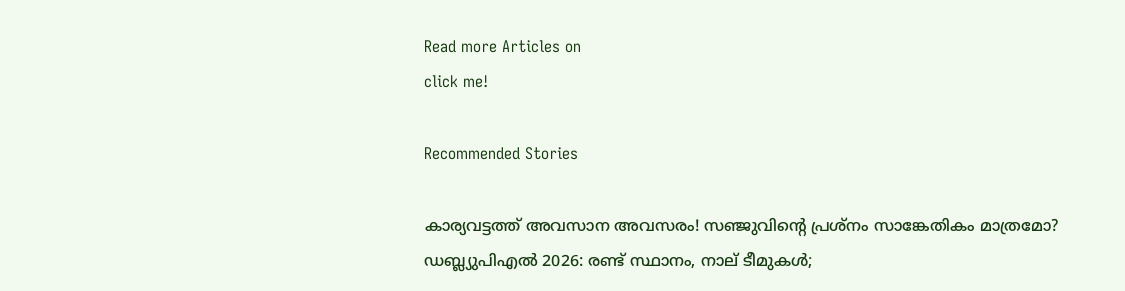Read more Articles on
click me!

Recommended Stories

കാര്യവട്ടത്ത് അവസാന അവസരം! സഞ്ജുവിന്റെ പ്രശ്നം സാങ്കേതികം മാത്രമോ?
ഡബ്ല്യുപിഎല്‍ 2026: രണ്ട് സ്ഥാനം, നാല് ടീമുകള്‍;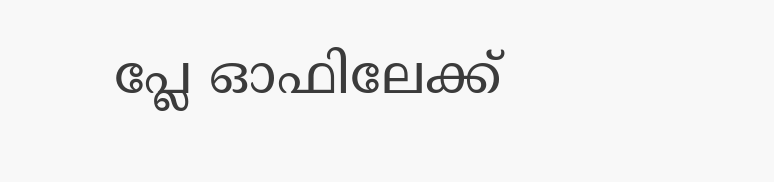പ്ലേ ഓഫിലേക്ക്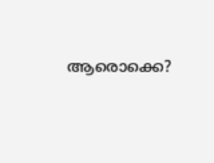ആരൊക്കെ?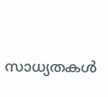സാധ്യതകള്‍